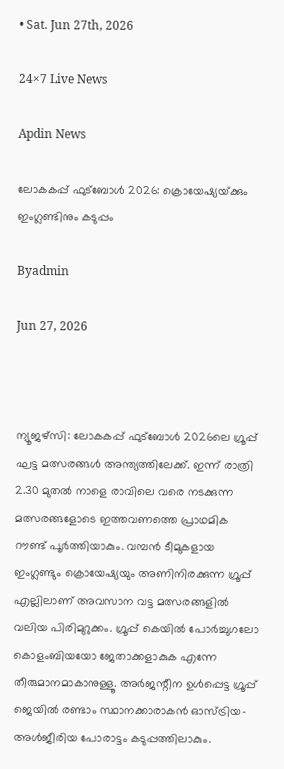• Sat. Jun 27th, 2026

24×7 Live News

Apdin News

ലോകകപ്പ് ഫുട്ബോള്‍ 2026: ക്രൊയേഷ്യയ്‌ക്കും ഇംഗ്ലണ്ടിനും കടുപ്പം

Byadmin

Jun 27, 2026



ന്യൂജഴ്സി: ലോകകപ്പ് ഫുട്ബോള്‍ 2026ലെ ഗ്രൂപ്പ് ഘട്ട മത്സരങ്ങള്‍ അന്ത്യത്തിലേക്ക്. ഇന്ന് രാത്രി 2.30 മുതല്‍ നാളെ രാവിലെ വരെ നടക്കുന്ന മത്സരങ്ങളോടെ ഇത്തവണത്തെ പ്രാഥമിക റൗണ്ട് പൂര്‍ത്തിയാകും. വമ്പന്‍ ടീമുകളായ ഇംഗ്ലണ്ടും ക്രൊയേഷ്യയും അണിനിരക്കുന്ന ഗ്രൂപ്പ് എല്ലിലാണ് അവസാന വട്ട മത്സരങ്ങളില്‍ വലിയ പിരിമുറുക്കം. ഗ്രൂപ്പ് കെയില്‍ പോര്‍ച്ചുഗലോ കൊളംബിയയോ ജേതാക്കളാകുക എന്നേ തീരുമാനമാകാനുള്ളൂ. അര്‍ജന്റീന ഉള്‍പ്പെട്ട ഗ്രൂപ്പ് ജെയില്‍ രണ്ടാം സ്ഥാനക്കാരാകന്‍ ഓസ്ട്രിയ-അള്‍ജീരിയ പോരാട്ടം കടുപ്പത്തിലാകും.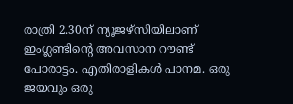രാത്രി 2.30ന് ന്യൂജഴ്സിയിലാണ് ഇംഗ്ലണ്ടിന്റെ അവസാന റൗണ്ട് പോരാട്ടം. എതിരാളികള്‍ പാനമ. ഒരു ജയവും ഒരു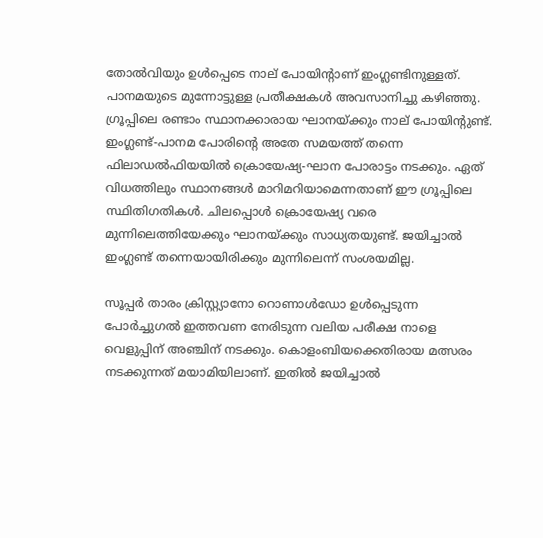തോല്‍വിയും ഉള്‍പ്പെടെ നാല് പോയിന്റാണ് ഇംഗ്ലണ്ടിനുള്ളത്. പാനമയുടെ മുന്നോട്ടുള്ള പ്രതീക്ഷകള്‍ അവസാനിച്ചു കഴിഞ്ഞു. ഗ്രൂപ്പിലെ രണ്ടാം സ്ഥാനക്കാരായ ഘാനയ്‌ക്കും നാല് പോയിന്റുണ്ട്. ഇംഗ്ലണ്ട്-പാനമ പോരിന്റെ അതേ സമയത്ത് തന്നെ ഫിലാഡല്‍ഫിയയില്‍ ക്രൊയേഷ്യ-ഘാന പോരാട്ടം നടക്കും. ഏത് വിധത്തിലും സ്ഥാനങ്ങള്‍ മാറിമറിയാമെന്നതാണ് ഈ ഗ്രൂപ്പിലെ സ്ഥിതിഗതികള്‍. ചിലപ്പൊള്‍ ക്രൊയേഷ്യ വരെ മുന്നിലെത്തിയേക്കും ഘാനയ്‌ക്കും സാധ്യതയുണ്ട്. ജയിച്ചാല്‍ ഇംഗ്ലണ്ട് തന്നെയായിരിക്കും മുന്നിലെന്ന് സംശയമില്ല.

സൂപ്പര്‍ താരം ക്രിസ്റ്റ്യാനോ റൊണാള്‍ഡോ ഉള്‍പ്പെടുന്ന പോര്‍ച്ചുഗല്‍ ഇത്തവണ നേരിടുന്ന വലിയ പരീക്ഷ നാളെ വെളുപ്പിന് അഞ്ചിന് നടക്കും. കൊളംബിയക്കെതിരായ മത്സരം നടക്കുന്നത് മയാമിയിലാണ്. ഇതില്‍ ജയിച്ചാല്‍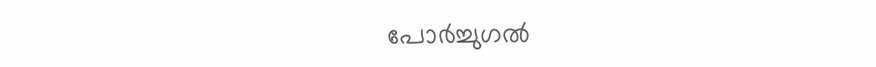പോര്‍ച്ചുഗല്‍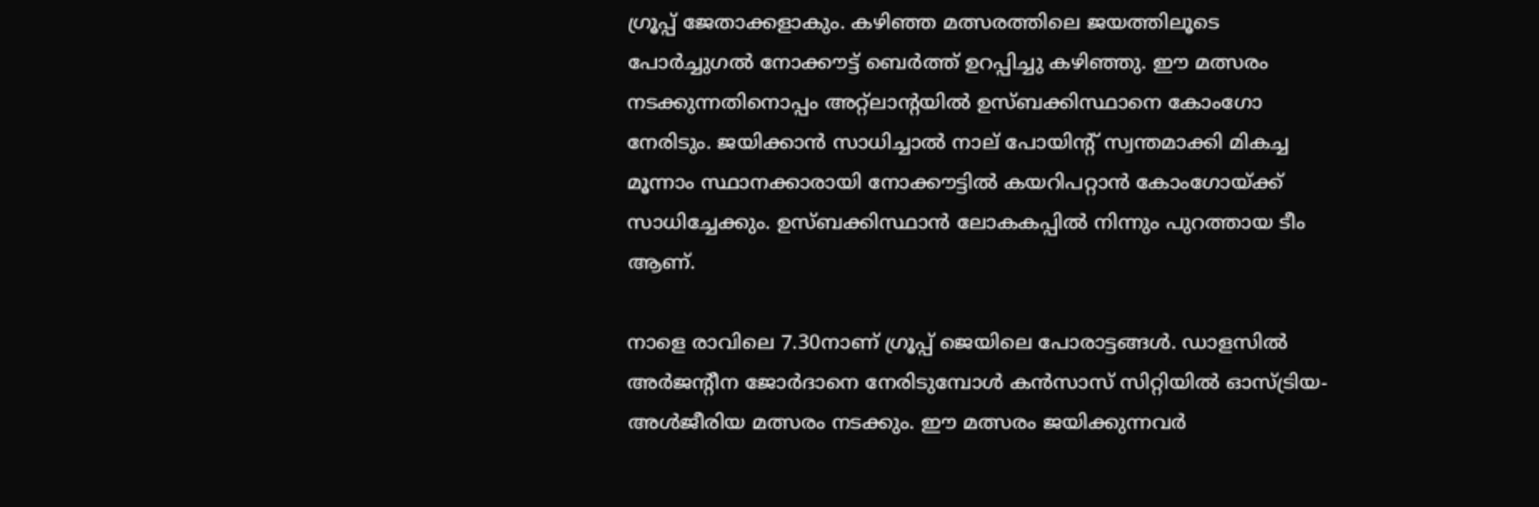ഗ്രൂപ്പ് ജേതാക്കളാകും. കഴിഞ്ഞ മത്സരത്തിലെ ജയത്തിലൂടെ പോര്‍ച്ചുഗല്‍ നോക്കൗട്ട് ബെര്‍ത്ത് ഉറപ്പിച്ചു കഴിഞ്ഞു. ഈ മത്സരം നടക്കുന്നതിനൊപ്പം അറ്റ്ലാന്റയില്‍ ഉസ്ബക്കിസ്ഥാനെ കോംഗോ നേരിടും. ജയിക്കാന്‍ സാധിച്ചാല്‍ നാല് പോയിന്റ് സ്വന്തമാക്കി മികച്ച മൂന്നാം സ്ഥാനക്കാരായി നോക്കൗട്ടില്‍ കയറിപറ്റാന്‍ കോംഗോയ്‌ക്ക് സാധിച്ചേക്കും. ഉസ്ബക്കിസ്ഥാന്‍ ലോകകപ്പില്‍ നിന്നും പുറത്തായ ടീം ആണ്.

നാളെ രാവിലെ 7.30നാണ് ഗ്രൂപ്പ് ജെയിലെ പോരാട്ടങ്ങള്‍. ഡാളസില്‍ അര്‍ജന്റീന ജോര്‍ദാനെ നേരിടുമ്പോള്‍ കന്‍സാസ് സിറ്റിയില്‍ ഓസ്ട്രിയ-അള്‍ജീരിയ മത്സരം നടക്കും. ഈ മത്സരം ജയിക്കുന്നവര്‍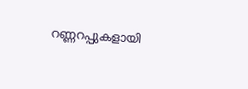റണ്ണറപ്പുകളായി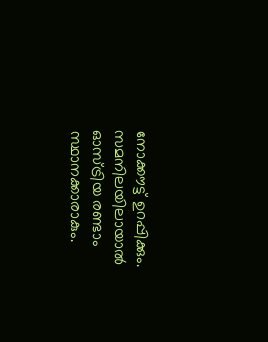നോക്കൗട്ട് ഉറപ്പിക്കും. സമനിലയിലായാല്‍ ഓസ്ട്രിയ രണ്ടാം സ്ഥാനക്കാരാകും.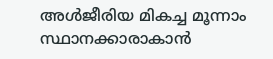അള്‍ജീരിയ മികച്ച മൂന്നാം സ്ഥാനക്കാരാകാന്‍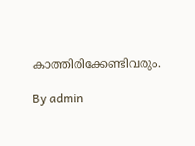കാത്തിരിക്കേണ്ടിവരും.

By admin